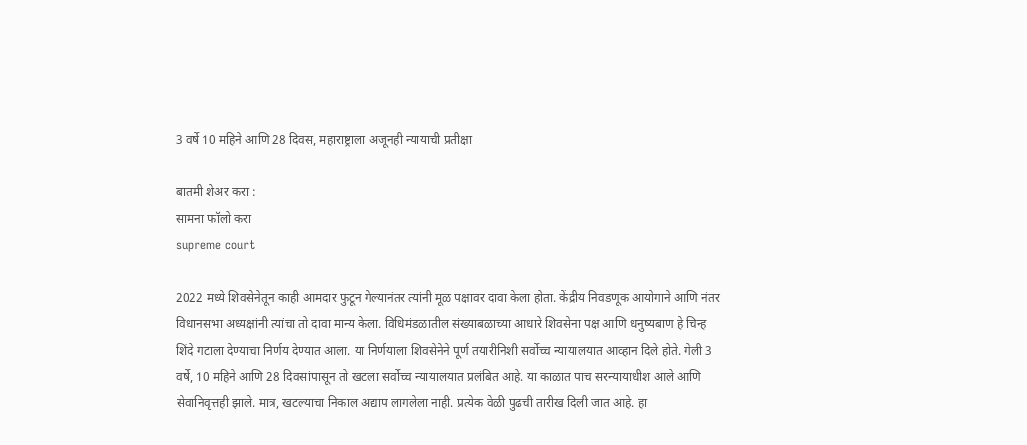3 वर्षे 10 महिने आणि 28 दिवस, महाराष्ट्राला अजूनही न्यायाची प्रतीक्षा

बातमी शेअर करा :
सामना फॉलो करा
supreme court

2022 मध्ये शिवसेनेतून काही आमदार फुटून गेल्यानंतर त्यांनी मूळ पक्षावर दावा केला होता. केंद्रीय निवडणूक आयोगाने आणि नंतर विधानसभा अध्यक्षांनी त्यांचा तो दावा मान्य केला. विधिमंडळातील संख्याबळाच्या आधारे शिवसेना पक्ष आणि धनुष्यबाण हे चिन्ह शिंदे गटाला देण्याचा निर्णय देण्यात आला. या निर्णयाला शिवसेनेने पूर्ण तयारीनिशी सर्वोच्च न्यायालयात आव्हान दिले होते. गेली 3 वर्षे, 10 महिने आणि 28 दिवसांपासून तो खटला सर्वोच्च न्यायालयात प्रलंबित आहे. या काळात पाच सरन्यायाधीश आले आणि सेवानिवृत्तही झाले. मात्र, खटल्याचा निकाल अद्याप लागलेला नाही. प्रत्येक वेळी पुढची तारीख दिली जात आहे. हा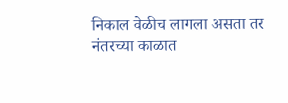निकाल वेळीच लागला असता तर नंतरच्या काळात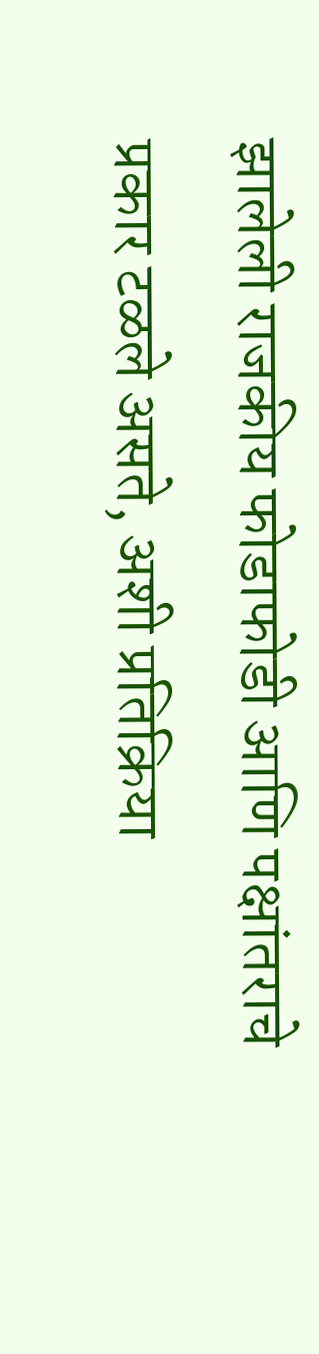झालेली राजकीय फोडाफोडी आणि पक्षांतराचे प्रकार टळले असते, अशी प्रतिक्रिया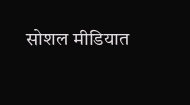सोशल मीडियात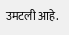उमटली आहे.